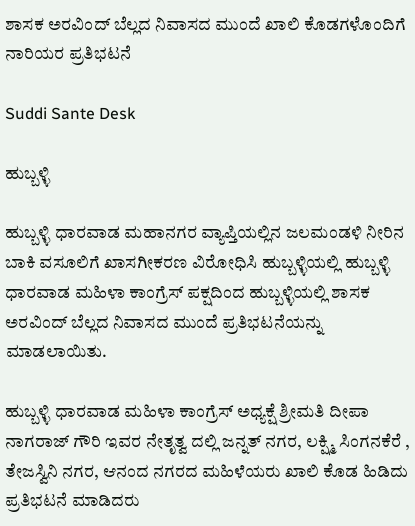ಶಾಸಕ ಅರವಿಂದ್ ಬೆಲ್ಲದ ನಿವಾಸದ ಮುಂದೆ ಖಾಲಿ ಕೊಡಗಳೊಂದಿಗೆ ನಾರಿಯರ ಪ್ರತಿಭಟನೆ

Suddi Sante Desk

ಹುಬ್ಬಳ್ಳಿ

ಹುಬ್ಬಳ್ಳಿ ಧಾರವಾಡ ಮಹಾನಗರ ವ್ಯಾಪ್ತಿಯಲ್ಲಿನ ಜಲಮಂಡಳಿ ನೀರಿನ ಬಾಕಿ ವಸೂಲಿಗೆ ಖಾಸಗೀಕರಣ ವಿರೋಧಿಸಿ ಹುಬ್ಬಳ್ಳಿಯಲ್ಲಿ ಹುಬ್ಬಳ್ಳಿ ಧಾರವಾಡ ಮಹಿಳಾ ಕಾಂಗ್ರೆಸ್ ಪಕ್ಷದಿಂದ ಹುಬ್ಬಳ್ಳಿಯಲ್ಲಿ ಶಾಸಕ ಅರವಿಂದ್ ಬೆಲ್ಲದ ನಿವಾಸದ ಮುಂದೆ ಪ್ರತಿಭಟನೆಯನ್ನು ಮಾಡಲಾಯಿತು‌.

ಹುಬ್ಬಳ್ಳಿ ಧಾರವಾಡ ಮಹಿಳಾ ಕಾಂಗ್ರೆಸ್ ಅಧ್ಯಕ್ಷೆ ಶ್ರೀಮತಿ ದೀಪಾ ನಾಗರಾಜ್ ಗೌರಿ ಇವರ ನೇತೃತ್ವ ದಲ್ಲಿ ಜನ್ನತ್ ನಗರ, ಲಕ್ಷ್ಮಿ ಸಿಂಗನಕೆರೆ , ತೇಜಸ್ವಿನಿ ನಗರ, ಆನಂದ ನಗರದ ಮಹಿಳೆಯರು ಖಾಲಿ ಕೊಡ ಹಿಡಿದು ಪ್ರತಿಭಟನೆ ಮಾಡಿದರು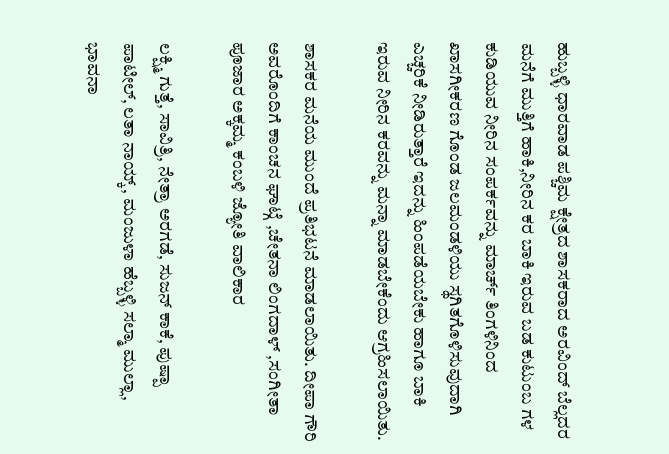ಹುಬ್ಬಳ್ಳಿ ಧಾರವಾಡ ಪಶ್ಚಿಮ ಕ್ಷೇತ್ರದ ಶಾಸಕರಾದ ಅರವಿಂದ್ ಬೆಲ್ಲದರ ಮನೆಗೆ ಮುತ್ತಿಗೆ ಹಾಕಿ,ನೀರಿನ ಕರ ಬಾಕಿ ಇರುವ ಬಡ ಕುಟುಂಬ ಗಳ ಕುಡಿಯುವ ನೀರಿನ ಸಂಪರ್ಕವನ್ನು ಮಾರ್ಚ್ ತಿಂಗಳಿನಿಂದ ಖಾಸಗೀಕರಣ ಗೊಂಡ ಜಲಮಂಡಳಿಯು ಸ್ಥಗಿತಗೊಳಿಸುವುದಾಗಿ ಎಚ್ಚರಿಕೆ ನೀಡಿರುತ್ತಾರೆ ಇದನ್ನು ಹಿಂಪಡೆಯಬೇಕು ಹಾಗೂ ಬಾಕಿ ಇರುವ ನೀರಿನ ಕರವನ್ನು ಮನ್ನಾ ಮಾಡಬೇಕೆಂದು ಆಗ್ರಹಿಸಲಾಯಿತು.

ಶಾಸಕರ ಮನೆಯ ಮುಂದೆ ಪ್ರತಿಭಟನೆ ಮಾಡಲಾಯಿತು. ದೀಪಾ ಗೌರಿ ಅವರೊಂದಿಗೆ ಕಾಂಚನ ಘಾಟ್ಗೆ ,ಚೇತನಾ ಲಿಂಗದಾಳ್ ,ಸಂಗೀತಾ ಪೂಜಾರ ಅಕ್ಕಮ್ಮ ಕಂಬಳಿ ಜ್ಯೋತಿ ವಾಲಿಕಾರ

ಲಕ್ಷ್ಮಿ ಗುತ್ತೆ, ಸಾವಿತ್ರಿ, ನೇತ್ರಾ ಅರಗಡೆ, ಸುಜನ್ ಕಾಕೆ, ಪುಷ್ಪಾ ಪಾಟೀಲ್, ಲತಾ ನಾಯ್ಕ್, ಮಂಜುಳಾ ಹೆಬ್ಬಳ್ಳಿ ಸಲ್ಮಾ ಮುಲ್ಲಾ, ಭಾವನಾ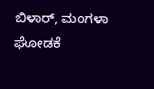ಬಿಳಾರ್, ಮಂಗಳಾ ಘೋಡಕೆ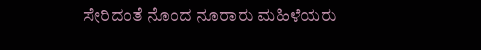ಸೇರಿದಂತೆ ನೊಂದ ನೂರಾರು ಮಹಿಳೆಯರು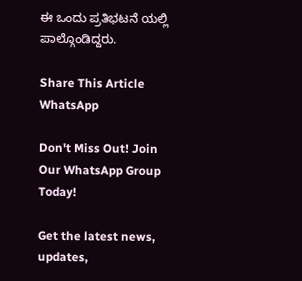ಈ ಒಂದು ಪ್ರತಿಭಟನೆ ಯಲ್ಲಿ ಪಾಲ್ಗೊಂಡಿದ್ದರು.

Share This Article
WhatsApp

Don't Miss Out! Join Our WhatsApp Group Today!

Get the latest news, updates,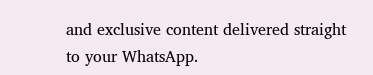and exclusive content delivered straight to your WhatsApp.